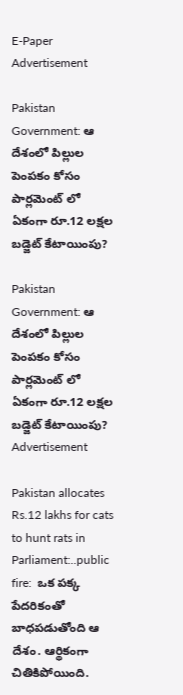E-Paper
Advertisement

Pakistan Government: ఆ దేశంలో పిల్లుల పెంపకం కోసం పార్లమెంట్ లో ఏకంగా రూ.12 లక్షల బడ్జెట్ కేటాయింపు?

Pakistan Government: ఆ దేశంలో పిల్లుల పెంపకం కోసం  పార్లమెంట్ లో ఏకంగా రూ.12 లక్షల బడ్జెట్ కేటాయింపు?
Advertisement

Pakistan allocates Rs.12 lakhs for cats to hunt rats in Parliament:..public fire:  ఒక పక్క పేదరికంతో బాధపడుతోంది ఆ దేశం. ఆర్థికంగా చితికిపోయింది.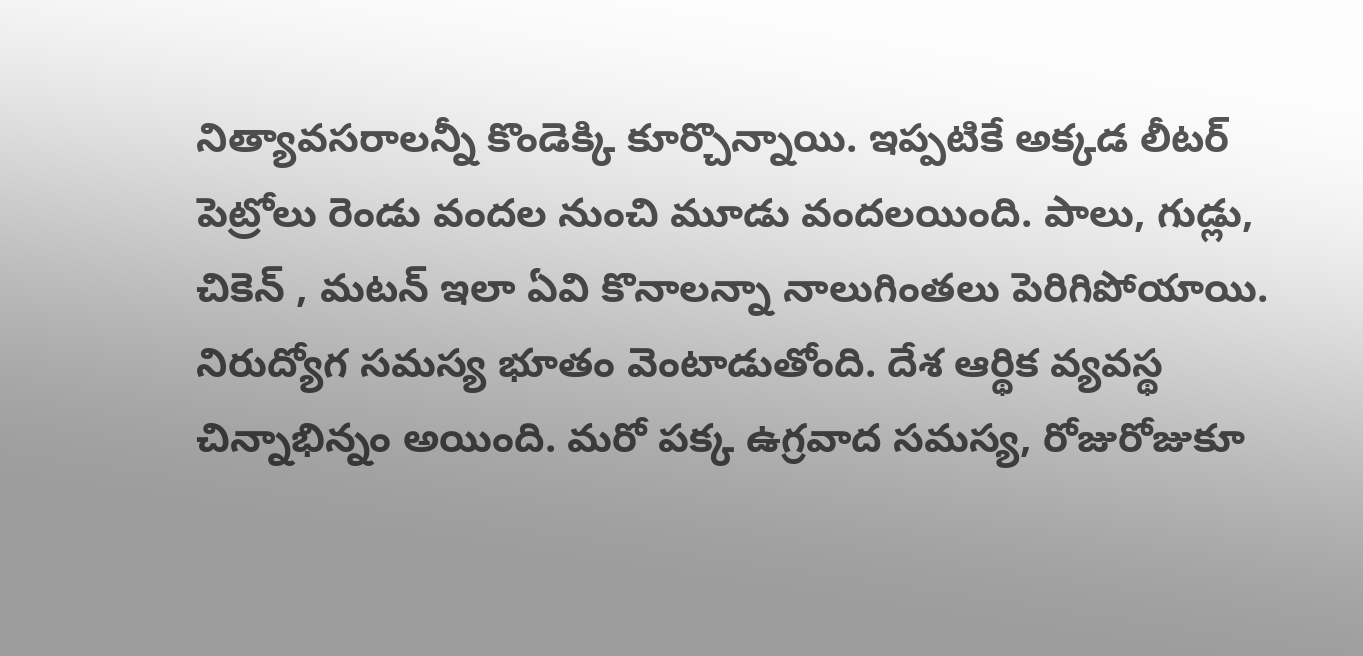నిత్యావసరాలన్నీ కొండెక్కి కూర్చొన్నాయి. ఇప్పటికే అక్కడ లీటర్ పెట్రోలు రెండు వందల నుంచి మూడు వందలయింది. పాలు, గుడ్లు, చికెన్ , మటన్ ఇలా ఏవి కొనాలన్నా నాలుగింతలు పెరిగిపోయాయి. నిరుద్యోగ సమస్య భూతం వెంటాడుతోంది. దేశ ఆర్థిక వ్యవస్థ చిన్నాభిన్నం అయింది. మరో పక్క ఉగ్రవాద సమస్య, రోజురోజుకూ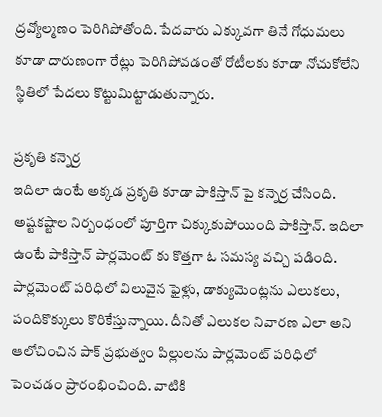ద్రవ్యోల్మణం పెరిగిపోతోంది. పేదవారు ఎక్కువగా తినే గోధుమలు కూడా దారుణంగా రేట్లు పెరిగిపోవడంతో రోటీలకు కూడా నోచుకోలేని స్థితిలో పేదలు కొట్టుమిట్టాడుతున్నారు.

ప్రకృతి కన్నెర్ర
ఇదిలా ఉంటే అక్కడ ప్రకృతి కూడా పాకిస్తాన్ పై కన్నెర్ర చేసింది. అష్టకష్టాల నిర్బంధంలో పూర్తిగా చిక్కుకుపోయింది పాకిస్తాన్. ఇదిలా ఉంటే పాకిస్తాన్ పార్లమెంట్ కు కొత్తగా ఓ సమస్య వచ్చి పడింది. పార్లమెంట్ పరిధిలో విలువైన ఫైళ్లు, డాక్యుమెంట్లను ఎలుకలు, పందికొక్కులు కొరికేస్తున్నాయి. దీనితో ఎలుకల నివారణ ఎలా అని ఆలోచించిన పాక్ ప్రభుత్వం పిల్లులను పార్లమెంట్ పరిధిలో పెంచడం ప్రారంభించింది. వాటికి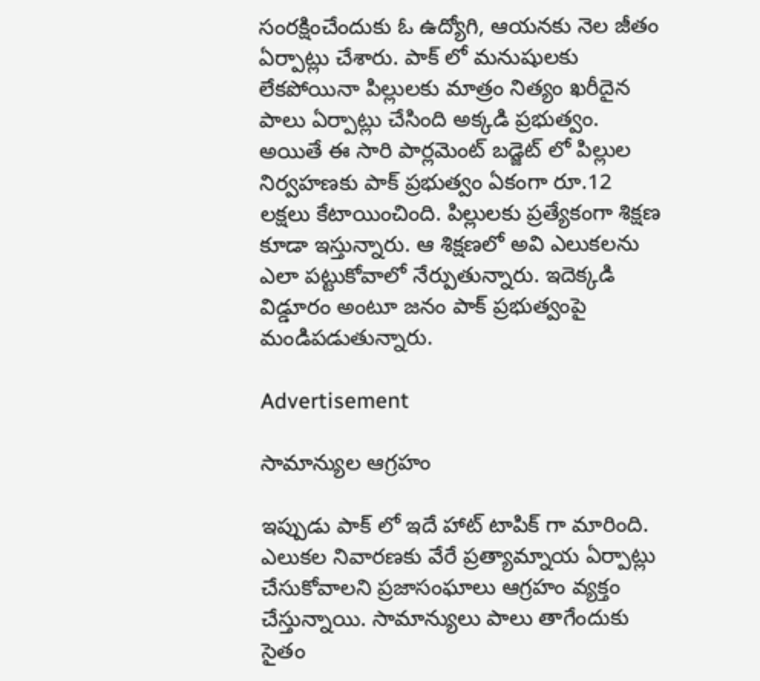సంరక్షించేందుకు ఓ ఉద్యోగి, ఆయనకు నెల జీతం ఏర్పాట్లు చేశారు. పాక్ లో మనుషులకు లేకపోయినా పిల్లులకు మాత్రం నిత్యం ఖరీదైన పాలు ఏర్పాట్లు చేసింది అక్కడి ప్రభుత్వం. అయితే ఈ సారి పార్లమెంట్ బడ్జెట్ లో పిల్లుల నిర్వహణకు పాక్ ప్రభుత్వం ఏకంగా రూ.12 లక్షలు కేటాయించింది. పిల్లులకు ప్రత్యేకంగా శిక్షణ కూడా ఇస్తున్నారు. ఆ శిక్షణలో అవి ఎలుకలను ఎలా పట్టుకోవాలో నేర్పుతున్నారు. ఇదెక్కడి విడ్డూరం అంటూ జనం పాక్ ప్రభుత్వంపై మండిపడుతున్నారు.

Advertisement

సామాన్యుల ఆగ్రహం

ఇప్పుడు పాక్ లో ఇదే హాట్ టాపిక్ గా మారింది. ఎలుకల నివారణకు వేరే ప్రత్యామ్నాయ ఏర్పాట్లు చేసుకోవాలని ప్రజాసంఘాలు ఆగ్రహం వ్యక్తం చేస్తున్నాయి. సామాన్యులు పాలు తాగేందుకు సైతం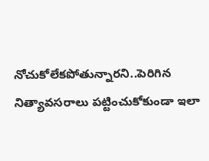నోచుకోలేకపోతున్నారని..పెరిగిన నిత్యావసరాలు పట్టించుకోకుండా ఇలా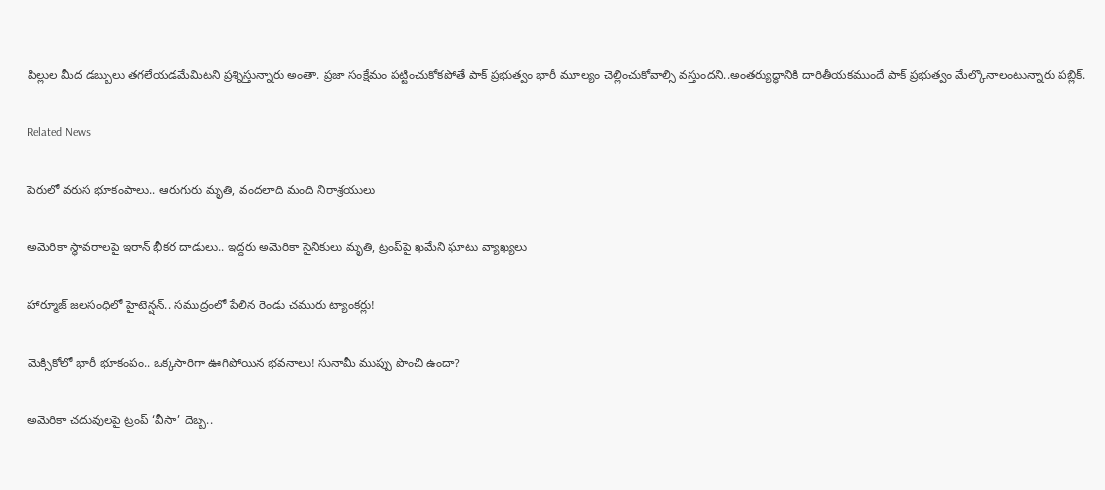పిల్లుల మీద డబ్బులు తగలేయడమేమిటని ప్రశ్నిస్తున్నారు అంతా. ప్రజా సంక్షేమం పట్టించుకోకపోతే పాక్ ప్రభుత్వం భారీ మూల్యం చెల్లించుకోవాల్సి వస్తుందని..అంతర్యుద్ధానికి దారితీయకముందే పాక్ ప్రభుత్వం మేల్కొనాలంటున్నారు పబ్లిక్.

Related News

పెరులో వరుస భూకంపాలు.. ఆరుగురు మృతి, వందలాది మంది నిరాశ్రయులు

అమెరికా స్థావరాలపై ఇరాన్ భీకర దాడులు.. ఇద్దరు అమెరికా సైనికులు మృతి, ట్రంప్‌పై ఖమేని ఘాటు వ్యాఖ్యలు

హార్మూజ్ జలసంధిలో హైటెన్షన్.. సముద్రంలో పేలిన రెండు చమురు ట్యాంకర్లు!

మెక్సికోలో భారీ భూకంపం.. ఒక్కసారిగా ఊగిపోయిన భవనాలు! సునామీ ముప్పు పొంచి ఉందా?

అమెరికా చదువులపై ట్రంప్ ‘వీసా’ దెబ్బ..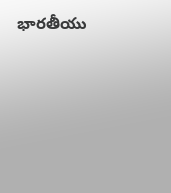భారతీయు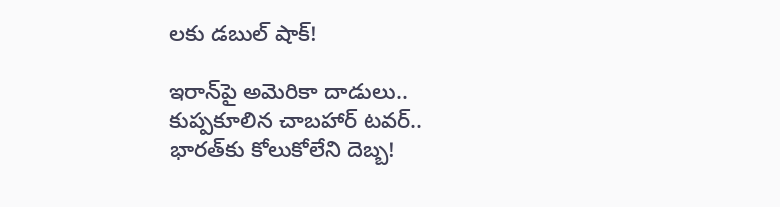లకు డబుల్ షాక్!

ఇరాన్‌పై అమెరికా దాడులు.. కుప్పకూలిన చాబహార్ టవర్.. భారత్‌కు కోలుకోలేని దెబ్బ!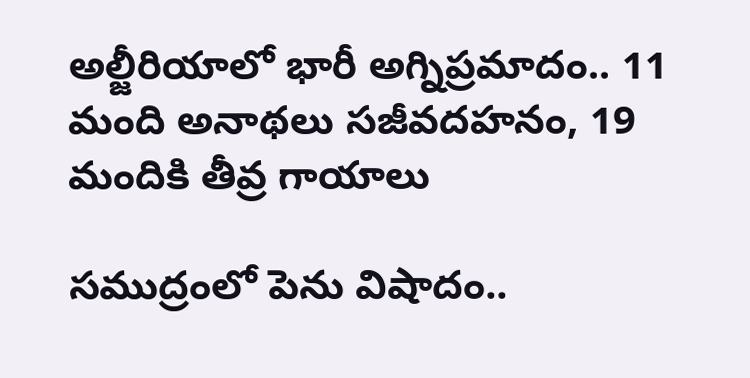అల్జీరియాలో భారీ అగ్నిప్రమాదం.. 11 మంది అనాథలు సజీవదహనం, 19 మందికి తీవ్ర గాయాలు

సముద్రంలో పెను విషాదం..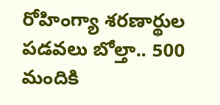రోహింగ్యా శరణార్థుల పడవలు బోల్తా.. 500 మందికి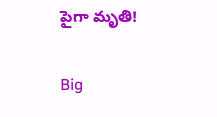పైగా మృతి!

Big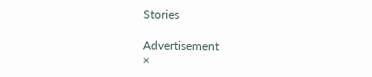Stories

Advertisement
×